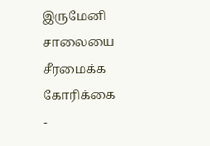இருமேனி சாலையை சீரமைக்க கோரிக்கை
-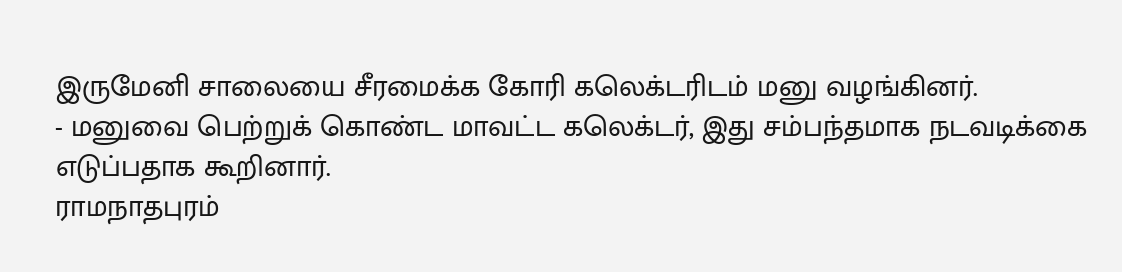இருமேனி சாலையை சீரமைக்க கோரி கலெக்டரிடம் மனு வழங்கினர்.
- மனுவை பெற்றுக் கொண்ட மாவட்ட கலெக்டர், இது சம்பந்தமாக நடவடிக்கை எடுப்பதாக கூறினார்.
ராமநாதபுரம்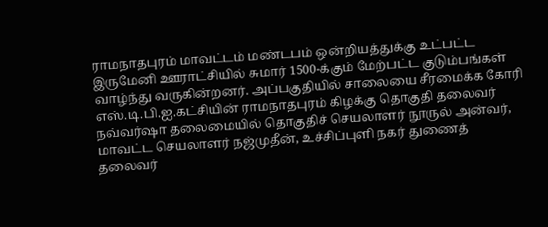ராமநாதபுரம் மாவட்டம் மண்டபம் ஒன்றியத்துக்கு உட்பட்ட இருமேனி ஊராட்சியில் சுமார் 1500-க்கும் மேற்பட்ட குடும்பங்கள் வாழ்ந்து வருகின்றனர். அப்பகுதியில் சாலையை சீரமைக்க கோரி எஸ்.டி.பி.ஐ.கட்சியின் ராமநாதபுரம் கிழக்கு தொகுதி தலைவர் நவ்வர்ஷா தலைமையில் தொகுதிச் செயலாளர் நூருல் அன்வர், மாவட்ட செயலாளர் நஜ்முதீன், உச்சிப்புளி நகர் துணைத் தலைவர்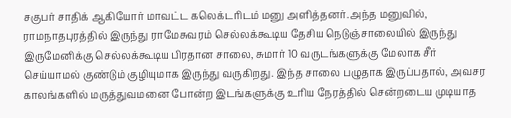சகுபர் சாதிக் ஆகியோர் மாவட்ட கலெக்டரிடம் மனு அளித்தனர்.அந்த மனுவில், ராமநாதபுரத்தில் இருந்து ராமேசுவரம் செல்லக்கூடிய தேசிய நெடுஞ்சாலையில் இருந்து இருமேனிக்கு செல்லக்கூடிய பிரதான சாலை, சுமார் 10 வருடங்களுக்கு மேலாக சீர் செய்யாமல் குண்டும் குழியுமாக இருந்து வருகிறது. இந்த சாலை பழுதாக இருப்பதால், அவசர காலங்களில் மருத்துவமனை போன்ற இடங்களுக்கு உரிய நேரத்தில் சென்றடைய முடியாத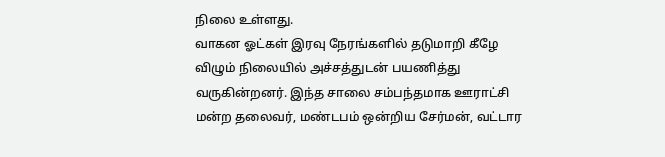நிலை உள்ளது.
வாகன ஓட்கள் இரவு நேரங்களில் தடுமாறி கீழே விழும் நிலையில் அச்சத்துடன் பயணித்து வருகின்றனர். இந்த சாலை சம்பந்தமாக ஊராட்சி மன்ற தலைவர், மண்டபம் ஒன்றிய சேர்மன், வட்டார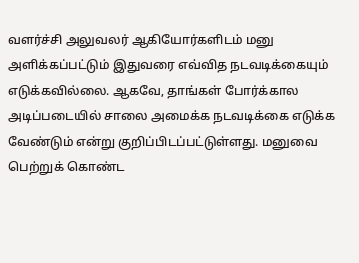வளர்ச்சி அலுவலர் ஆகியோர்களிடம் மனு அளிக்கப்பட்டும் இதுவரை எவ்வித நடவடிக்கையும் எடுக்கவில்லை. ஆகவே, தாங்கள் போர்க்கால அடிப்படையில் சாலை அமைக்க நடவடிக்கை எடுக்க வேண்டும் என்று குறிப்பிடப்பட்டுள்ளது. மனுவை பெற்றுக் கொண்ட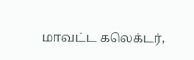மாவட்ட கலெக்டர்,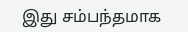இது சம்பந்தமாக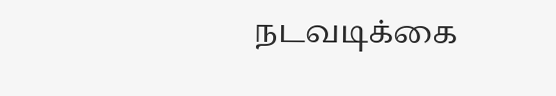நடவடிக்கை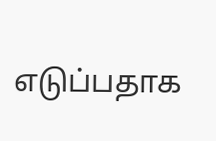எடுப்பதாக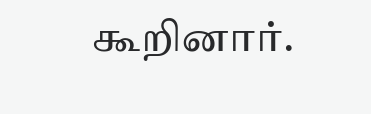கூறினார்.